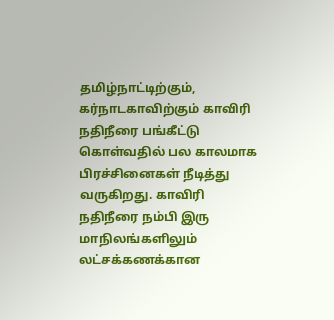தமிழ்நாட்டிற்கும், கர்நாடகாவிற்கும் காவிரி நதிநீரை பங்கீட்டு கொள்வதில் பல காலமாக பிரச்சினைகள் நீடித்து வருகிறது. காவிரி நதிநீரை நம்பி இரு மாநிலங்களிலும் லட்சக்கணக்கான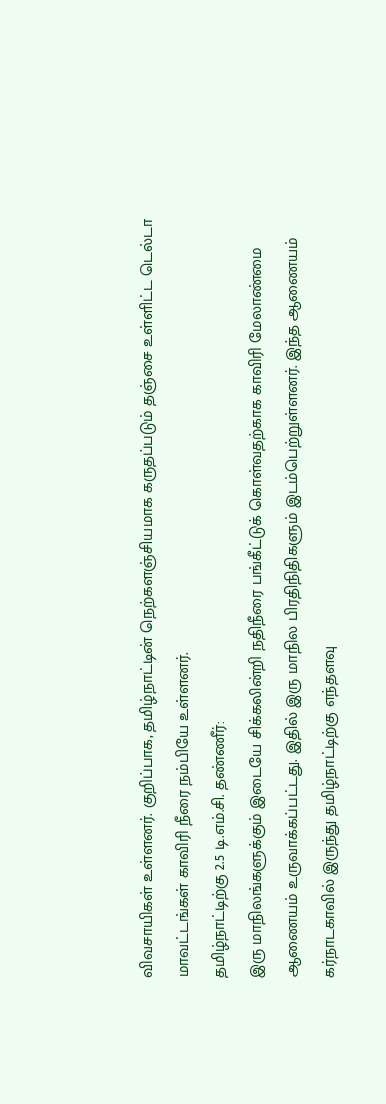விவசாயிகள் உள்ளனர். குறிப்பாக, தமிழ்நாட்டின் நெற்களஞ்சியமாக கருதப்படும் தஞ்சை உள்ளிட்ட டெல்டா மாவட்டங்கள் காவிரி நீரை நம்பியே உள்ளனர்.
தமிழ்நாட்டிற்கு 2.5 டி.எம்.சி. தண்ணீர்:
இரு மாநிலங்களுக்கும் இடையே சிக்கலின்றி நதிநீரை பங்கீட்டுக் கொள்வதற்காக காவிரி மேலாண்மை ஆணையம் உருவாக்கப்பட்டது. இதில் இரு மாநில பிரதிநிதிகளும் இடம்பெற்றுள்ளனர். இந்த ஆணையம் கர்நாடகாவில் இருந்து தமிழ்நாட்டிற்கு எந்தளவு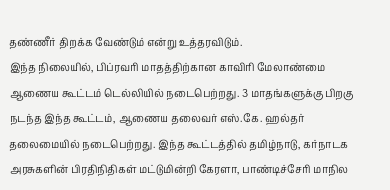தண்ணீர் திறக்க வேண்டும் என்று உத்தரவிடும்.
இந்த நிலையில், பிப்ரவரி மாதத்திற்கான காவிரி மேலாண்மை ஆணைய கூட்டம் டெல்லியில் நடைபெற்றது. 3 மாதங்களுக்கு பிறகு நடந்த இந்த கூட்டம், ஆணைய தலைவர் எஸ்.கே. ஹல்தர் தலைமையில் நடைபெற்றது. இந்த கூட்டத்தில் தமிழ்நாடு, கர்நாடக அரசுகளின் பிரதிநிதிகள் மட்டுமின்றி கேரளா, பாண்டிச்சேரி மாநில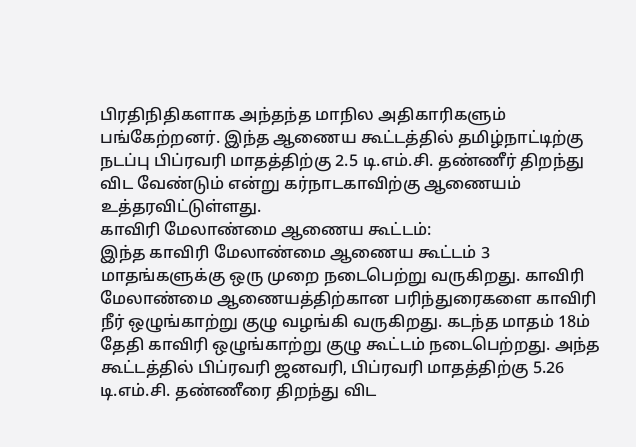பிரதிநிதிகளாக அந்தந்த மாநில அதிகாரிகளும் பங்கேற்றனர். இந்த ஆணைய கூட்டத்தில் தமிழ்நாட்டிற்கு நடப்பு பிப்ரவரி மாதத்திற்கு 2.5 டி.எம்.சி. தண்ணீர் திறந்து விட வேண்டும் என்று கர்நாடகாவிற்கு ஆணையம் உத்தரவிட்டுள்ளது.
காவிரி மேலாண்மை ஆணைய கூட்டம்:
இந்த காவிரி மேலாண்மை ஆணைய கூட்டம் 3 மாதங்களுக்கு ஒரு முறை நடைபெற்று வருகிறது. காவிரி மேலாண்மை ஆணையத்திற்கான பரிந்துரைகளை காவிரி நீர் ஒழுங்காற்று குழு வழங்கி வருகிறது. கடந்த மாதம் 18ம் தேதி காவிரி ஒழுங்காற்று குழு கூட்டம் நடைபெற்றது. அந்த கூட்டத்தில் பிப்ரவரி ஜனவரி, பிப்ரவரி மாதத்திற்கு 5.26 டி.எம்.சி. தண்ணீரை திறந்து விட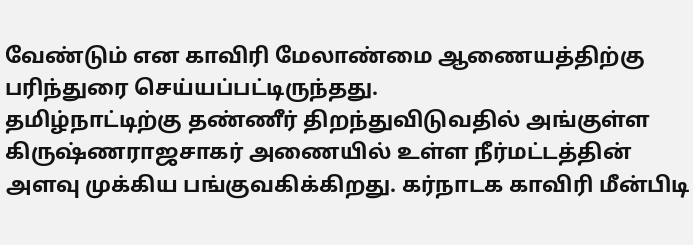வேண்டும் என காவிரி மேலாண்மை ஆணையத்திற்கு பரிந்துரை செய்யப்பட்டிருந்தது.
தமிழ்நாட்டிற்கு தண்ணீர் திறந்துவிடுவதில் அங்குள்ள கிருஷ்ணராஜசாகர் அணையில் உள்ள நீர்மட்டத்தின் அளவு முக்கிய பங்குவகிக்கிறது. கர்நாடக காவிரி மீன்பிடி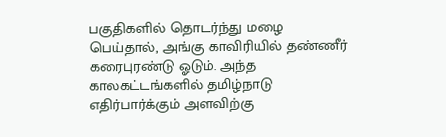பகுதிகளில் தொடர்ந்து மழை பெய்தால், அங்கு காவிரியில் தண்ணீர் கரைபுரண்டு ஓடும். அந்த காலகட்டங்களில் தமிழ்நாடு எதிர்பார்க்கும் அளவிற்கு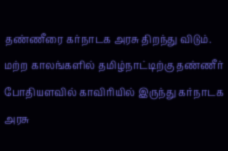தண்ணீரை கர்நாடக அரசு திறந்து விடும். மற்ற காலங்களில் தமிழ்நாட்டிற்கு தண்ணீர் போதியளவில் காவிரியில் இருந்து கர்நாடக அரசு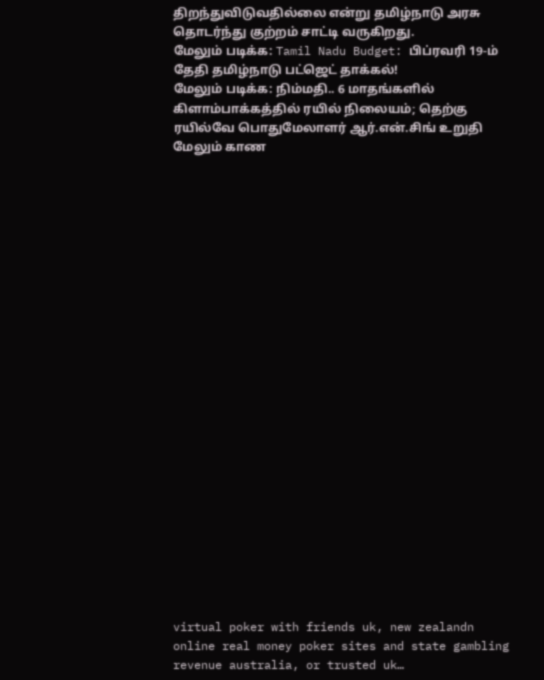திறந்துவிடுவதில்லை என்று தமிழ்நாடு அரசு தொடர்ந்து குற்றம் சாட்டி வருகிறது.
மேலும் படிக்க: Tamil Nadu Budget: பிப்ரவரி 19-ம் தேதி தமிழ்நாடு பட்ஜெட் தாக்கல்!
மேலும் படிக்க: நிம்மதி.. 6 மாதங்களில் கிளாம்பாக்கத்தில் ரயில் நிலையம்; தெற்கு ரயில்வே பொதுமேலாளர் ஆர்.என்.சிங் உறுதி
மேலும் காண
























virtual poker with friends uk, new zealandn online real money poker sites and state gambling revenue australia, or trusted uk…